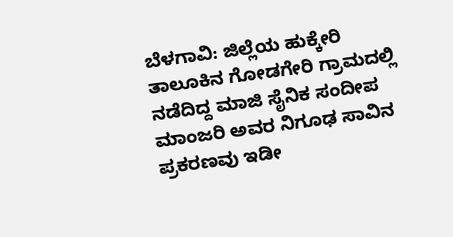ಬೆಳಗಾವಿ: ಜಿಲ್ಲೆಯ ಹುಕ್ಕೇರಿ ತಾಲೂಕಿನ ಗೋಡಗೇರಿ ಗ್ರಾಮದಲ್ಲಿ ನಡೆದಿದ್ದ ಮಾಜಿ ಸೈನಿಕ ಸಂದೀಪ ಮಾಂಜರಿ ಅವರ ನಿಗೂಢ ಸಾವಿನ ಪ್ರಕರಣವು ಇಡೀ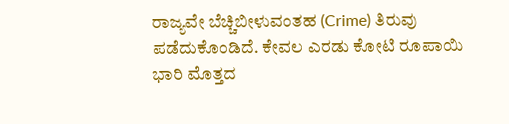ರಾಜ್ಯವೇ ಬೆಚ್ಚಿಬೀಳುವಂತಹ (Crime) ತಿರುವು ಪಡೆದುಕೊಂಡಿದೆ. ಕೇವಲ ಎರಡು ಕೋಟಿ ರೂಪಾಯಿ ಭಾರಿ ಮೊತ್ತದ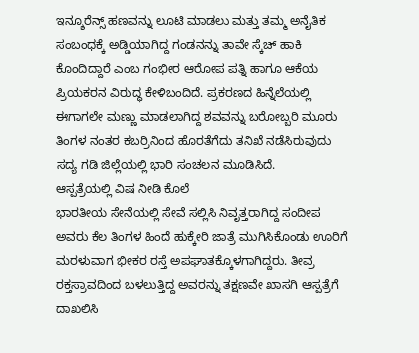ಇನ್ಶೂರೆನ್ಸ್ ಹಣವನ್ನು ಲೂಟಿ ಮಾಡಲು ಮತ್ತು ತಮ್ಮ ಅನೈತಿಕ ಸಂಬಂಧಕ್ಕೆ ಅಡ್ಡಿಯಾಗಿದ್ದ ಗಂಡನನ್ನು ತಾವೇ ಸ್ಕೆಚ್ ಹಾಕಿ ಕೊಂದಿದ್ದಾರೆ ಎಂಬ ಗಂಭೀರ ಆರೋಪ ಪತ್ನಿ ಹಾಗೂ ಆಕೆಯ ಪ್ರಿಯಕರನ ವಿರುದ್ಧ ಕೇಳಿಬಂದಿದೆ. ಪ್ರಕರಣದ ಹಿನ್ನೆಲೆಯಲ್ಲಿ ಈಗಾಗಲೇ ಮಣ್ಣು ಮಾಡಲಾಗಿದ್ದ ಶವವನ್ನು ಬರೋಬ್ಬರಿ ಮೂರು ತಿಂಗಳ ನಂತರ ಕಬರ್ರಿನಿಂದ ಹೊರತೆಗೆದು ತನಿಖೆ ನಡೆಸಿರುವುದು ಸದ್ಯ ಗಡಿ ಜಿಲ್ಲೆಯಲ್ಲಿ ಭಾರಿ ಸಂಚಲನ ಮೂಡಿಸಿದೆ.
ಆಸ್ಪತ್ರೆಯಲ್ಲಿ ವಿಷ ನೀಡಿ ಕೊಲೆ
ಭಾರತೀಯ ಸೇನೆಯಲ್ಲಿ ಸೇವೆ ಸಲ್ಲಿಸಿ ನಿವೃತ್ತರಾಗಿದ್ದ ಸಂದೀಪ ಅವರು ಕೆಲ ತಿಂಗಳ ಹಿಂದೆ ಹುಕ್ಕೇರಿ ಜಾತ್ರೆ ಮುಗಿಸಿಕೊಂಡು ಊರಿಗೆ ಮರಳುವಾಗ ಭೀಕರ ರಸ್ತೆ ಅಪಘಾತಕ್ಕೊಳಗಾಗಿದ್ದರು. ತೀವ್ರ ರಕ್ತಸ್ರಾವದಿಂದ ಬಳಲುತ್ತಿದ್ದ ಅವರನ್ನು ತಕ್ಷಣವೇ ಖಾಸಗಿ ಆಸ್ಪತ್ರೆಗೆ ದಾಖಲಿಸಿ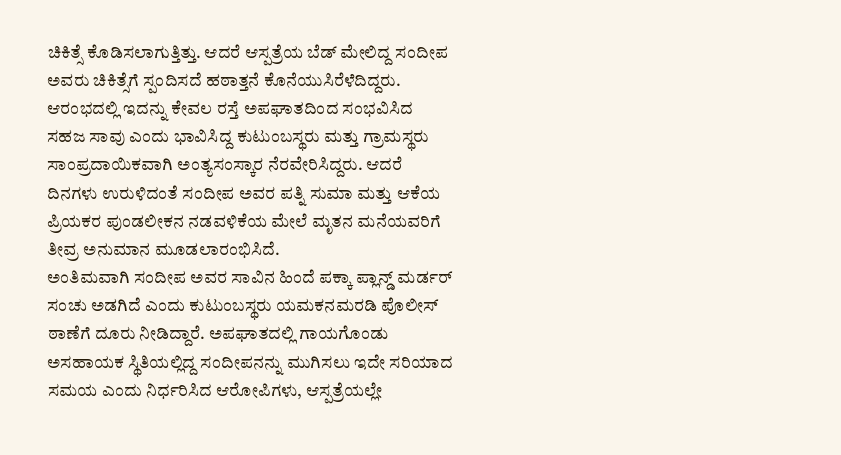ಚಿಕಿತ್ಸೆ ಕೊಡಿಸಲಾಗುತ್ತಿತ್ತು. ಆದರೆ ಆಸ್ಪತ್ರೆಯ ಬೆಡ್ ಮೇಲಿದ್ದ ಸಂದೀಪ ಅವರು ಚಿಕಿತ್ಸೆಗೆ ಸ್ಪಂದಿಸದೆ ಹಠಾತ್ತನೆ ಕೊನೆಯುಸಿರೆಳೆದಿದ್ದರು. ಆರಂಭದಲ್ಲಿ ಇದನ್ನು ಕೇವಲ ರಸ್ತೆ ಅಪಘಾತದಿಂದ ಸಂಭವಿಸಿದ ಸಹಜ ಸಾವು ಎಂದು ಭಾವಿಸಿದ್ದ ಕುಟುಂಬಸ್ಥರು ಮತ್ತು ಗ್ರಾಮಸ್ಥರು ಸಾಂಪ್ರದಾಯಿಕವಾಗಿ ಅಂತ್ಯಸಂಸ್ಕಾರ ನೆರವೇರಿಸಿದ್ದರು. ಆದರೆ ದಿನಗಳು ಉರುಳಿದಂತೆ ಸಂದೀಪ ಅವರ ಪತ್ನಿ ಸುಮಾ ಮತ್ತು ಆಕೆಯ ಪ್ರಿಯಕರ ಪುಂಡಲೀಕನ ನಡವಳಿಕೆಯ ಮೇಲೆ ಮೃತನ ಮನೆಯವರಿಗೆ ತೀವ್ರ ಅನುಮಾನ ಮೂಡಲಾರಂಭಿಸಿದೆ.
ಅಂತಿಮವಾಗಿ ಸಂದೀಪ ಅವರ ಸಾವಿನ ಹಿಂದೆ ಪಕ್ಕಾ ಪ್ಲಾನ್ಡ್ ಮರ್ಡರ್ ಸಂಚು ಅಡಗಿದೆ ಎಂದು ಕುಟುಂಬಸ್ಥರು ಯಮಕನಮರಡಿ ಪೊಲೀಸ್ ಠಾಣೆಗೆ ದೂರು ನೀಡಿದ್ದಾರೆ. ಅಪಘಾತದಲ್ಲಿ ಗಾಯಗೊಂಡು ಅಸಹಾಯಕ ಸ್ಥಿತಿಯಲ್ಲಿದ್ದ ಸಂದೀಪನನ್ನು ಮುಗಿಸಲು ಇದೇ ಸರಿಯಾದ ಸಮಯ ಎಂದು ನಿರ್ಧರಿಸಿದ ಆರೋಪಿಗಳು, ಆಸ್ಪತ್ರೆಯಲ್ಲೇ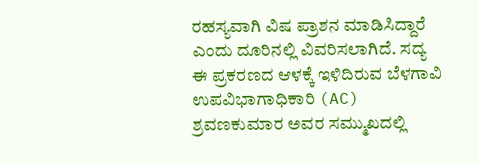ರಹಸ್ಯವಾಗಿ ವಿಷ ಪ್ರಾಶನ ಮಾಡಿಸಿದ್ದಾರೆ ಎಂದು ದೂರಿನಲ್ಲಿ ವಿವರಿಸಲಾಗಿದೆ. ಸದ್ಯ ಈ ಪ್ರಕರಣದ ಆಳಕ್ಕೆ ಇಳಿದಿರುವ ಬೆಳಗಾವಿ ಉಪವಿಭಾಗಾಧಿಕಾರಿ (AC) ಶ್ರವಣಕುಮಾರ ಅವರ ಸಮ್ಮುಖದಲ್ಲಿ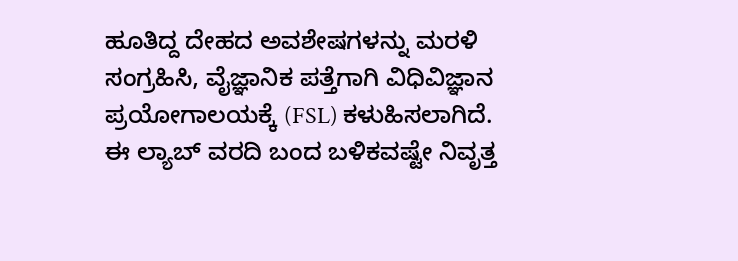ಹೂತಿದ್ದ ದೇಹದ ಅವಶೇಷಗಳನ್ನು ಮರಳಿ ಸಂಗ್ರಹಿಸಿ, ವೈಜ್ಞಾನಿಕ ಪತ್ತೆಗಾಗಿ ವಿಧಿವಿಜ್ಞಾನ ಪ್ರಯೋಗಾಲಯಕ್ಕೆ (FSL) ಕಳುಹಿಸಲಾಗಿದೆ. ಈ ಲ್ಯಾಬ್ ವರದಿ ಬಂದ ಬಳಿಕವಷ್ಟೇ ನಿವೃತ್ತ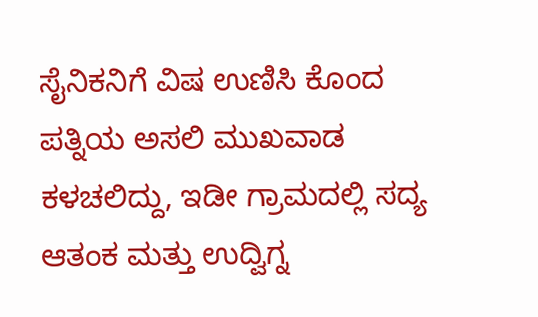ಸೈನಿಕನಿಗೆ ವಿಷ ಉಣಿಸಿ ಕೊಂದ ಪತ್ನಿಯ ಅಸಲಿ ಮುಖವಾಡ ಕಳಚಲಿದ್ದು, ಇಡೀ ಗ್ರಾಮದಲ್ಲಿ ಸದ್ಯ ಆತಂಕ ಮತ್ತು ಉದ್ವಿಗ್ನ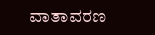ವಾತಾವರಣ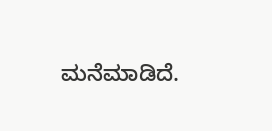ಮನೆಮಾಡಿದೆ.